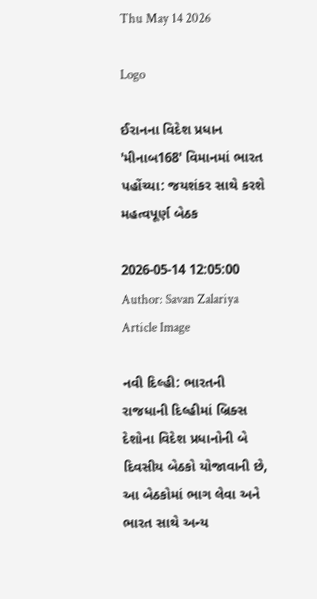Thu May 14 2026

Logo

ઈરાનના વિદેશ પ્રધાન 'મીનાબ168' વિમાનમાં ભારત પહોંચ્યા: જયશંકર સાથે કરશે મહત્વપૂર્ણ બેઠક

2026-05-14 12:05:00
Author: Savan Zalariya
Article Image

નવી દિલ્હી: ભારતની રાજધાની દિલ્હીમાં બ્રિક્સ દેશોના વિદેશ પ્રધાનોની બે દિવસીય બેઠકો યોજાવાની છે, આ બેઠકોમાં ભાગ લેવા અને ભારત સાથે અન્ય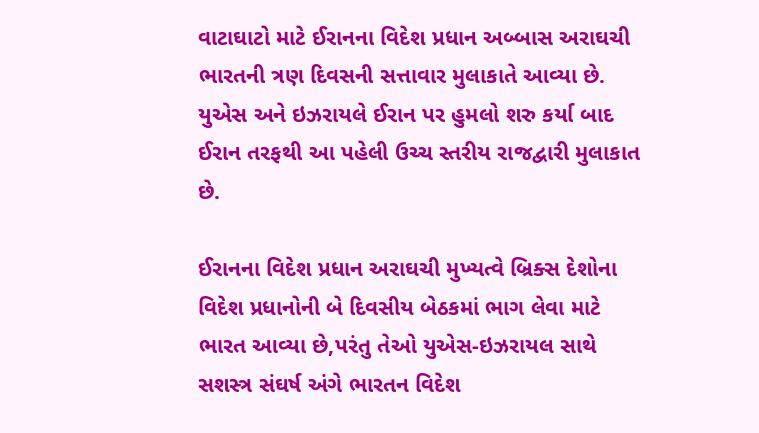વાટાઘાટો માટે ઈરાનના વિદેશ પ્રધાન અબ્બાસ અરાઘચી ભારતની ત્રણ દિવસની સત્તાવાર મુલાકાતે આવ્યા છે. યુએસ અને ઇઝરાયલે ઈરાન પર હુમલો શરુ કર્યા બાદ ઈરાન તરફથી આ પહેલી ઉચ્ચ સ્તરીય રાજદ્વારી મુલાકાત છે.

ઈરાનના વિદેશ પ્રધાન અરાઘચી મુખ્યત્વે બ્રિક્સ દેશોના વિદેશ પ્રધાનોની બે દિવસીય બેઠકમાં ભાગ લેવા માટે ભારત આવ્યા છે,પરંતુ તેઓ યુએસ-ઇઝરાયલ સાથે સશસ્ત્ર સંઘર્ષ અંગે ભારતન વિદેશ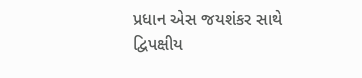પ્રધાન એસ જયશંકર સાથે દ્વિપક્ષીય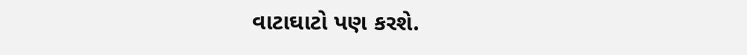વાટાઘાટો પણ કરશે.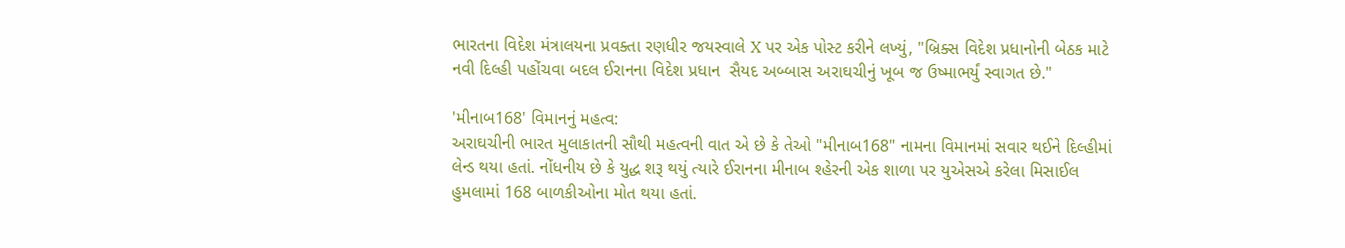ભારતના વિદેશ મંત્રાલયના પ્રવક્તા રણધીર જયસ્વાલે X પર એક પોસ્ટ કરીને લખ્યું, "બ્રિક્સ વિદેશ પ્રધાનોની બેઠક માટે નવી દિલ્હી પહોંચવા બદલ ઈરાનના વિદેશ પ્રધાન  સૈયદ અબ્બાસ અરાઘચીનું ખૂબ જ ઉષ્માભર્યું સ્વાગત છે."

'મીનાબ168' વિમાનનું મહત્વ:
અરાઘચીની ભારત મુલાકાતની સૌથી મહત્વની વાત એ છે કે તેઓ "મીનાબ168" નામના વિમાનમાં સવાર થઈને દિલ્હીમાં લેન્ડ થયા હતાં. નોંધનીય છે કે યુદ્ધ શરૂ થયું ત્યારે ઈરાનના મીનાબ શ્હેરની એક શાળા પર યુએસએ કરેલા મિસાઈલ હુમલામાં 168 બાળકીઓના મોત થયા હતાં.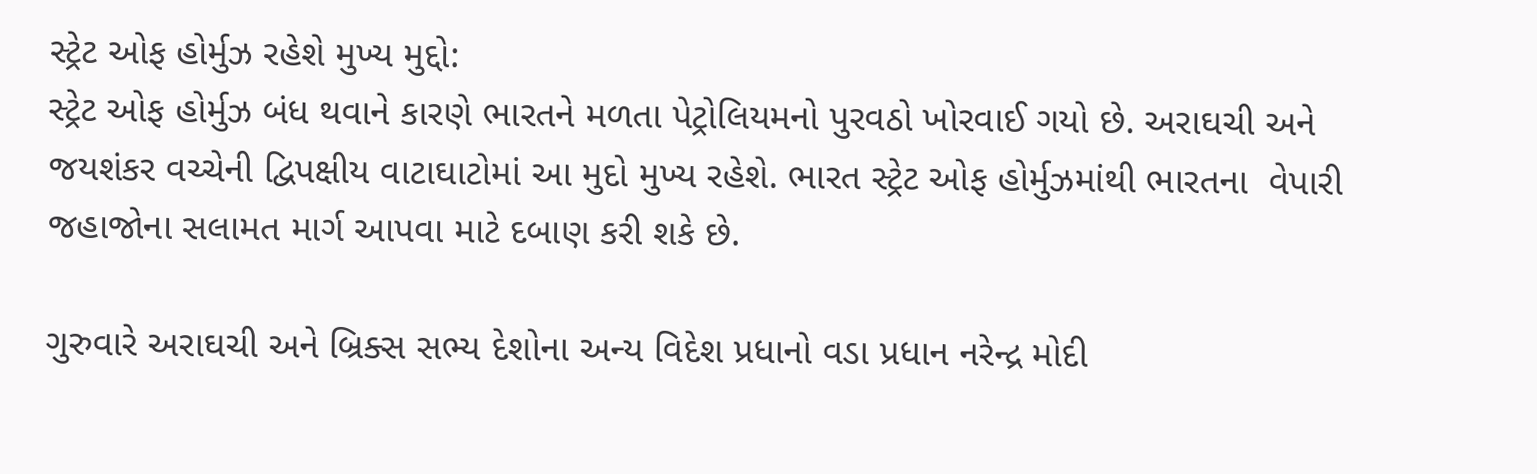સ્ટ્રેટ ઓફ હોર્મુઝ રહેશે મુખ્ય મુદ્દો:
સ્ટ્રેટ ઓફ હોર્મુઝ બંધ થવાને કારણે ભારતને મળતા પેટ્રોલિયમનો પુરવઠો ખોરવાઈ ગયો છે. અરાઘચી અને જયશંકર વચ્ચેની દ્વિપક્ષીય વાટાઘાટોમાં આ મુદો મુખ્ય રહેશે. ભારત સ્ટ્રેટ ઓફ હોર્મુઝમાંથી ભારતના  વેપારી જહાજોના સલામત માર્ગ આપવા માટે દબાણ કરી શકે છે.

ગુરુવારે અરાઘચી અને બ્રિક્સ સભ્ય દેશોના અન્ય વિદેશ પ્રધાનો વડા પ્રધાન નરેન્દ્ર મોદી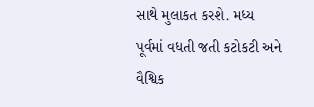સાથે મુલાકત કરશે. મધ્ય પૂર્વમાં વધતી જતી કટોકટી અને વૈશ્વિક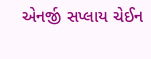એનર્જી સપ્લાય ચેઈન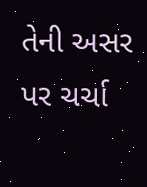તેની અસર પર ચર્ચા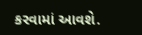કરવામાં આવશે.